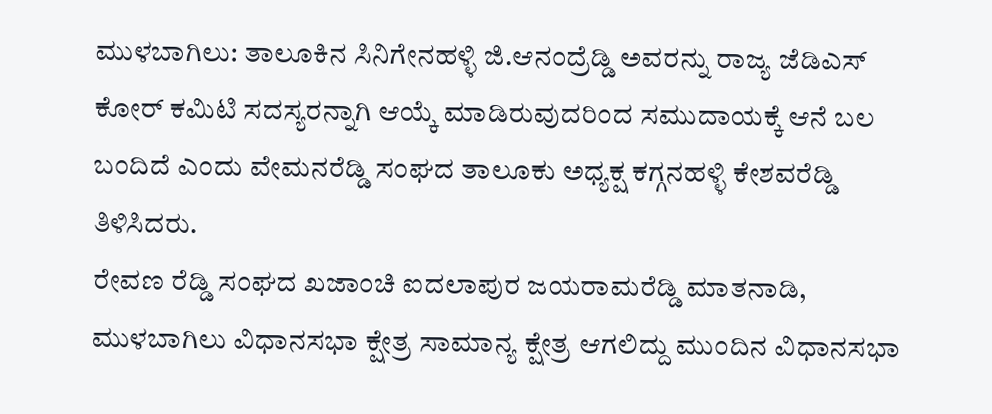ಮುಳಬಾಗಿಲು: ತಾಲೂಕಿನ ಸಿನಿಗೇನಹಳ್ಳಿ ಜಿ.ಆನಂದ್ರೆಡ್ಡಿ ಅವರನ್ನು ರಾಜ್ಯ ಜೆಡಿಎಸ್ ಕೋರ್ ಕಮಿಟಿ ಸದಸ್ಯರನ್ನಾಗಿ ಆಯ್ಕೆ ಮಾಡಿರುವುದರಿಂದ ಸಮುದಾಯಕ್ಕೆ ಆನೆ ಬಲ ಬಂದಿದೆ ಎಂದು ವೇಮನರೆಡ್ಡಿ ಸಂಘದ ತಾಲೂಕು ಅಧ್ಯಕ್ಷ ಕಗ್ಗನಹಳ್ಳಿ ಕೇಶವರೆಡ್ಡಿ ತಿಳಿಸಿದರು.
ರೇವಣ ರೆಡ್ಡಿ ಸಂಘದ ಖಜಾಂಚಿ ಐದಲಾಪುರ ಜಯರಾಮರೆಡ್ಡಿ ಮಾತನಾಡಿ, ಮುಳಬಾಗಿಲು ವಿಧಾನಸಭಾ ಕ್ಷೇತ್ರ ಸಾಮಾನ್ಯ ಕ್ಷೇತ್ರ ಆಗಲಿದ್ದು ಮುಂದಿನ ವಿಧಾನಸಭಾ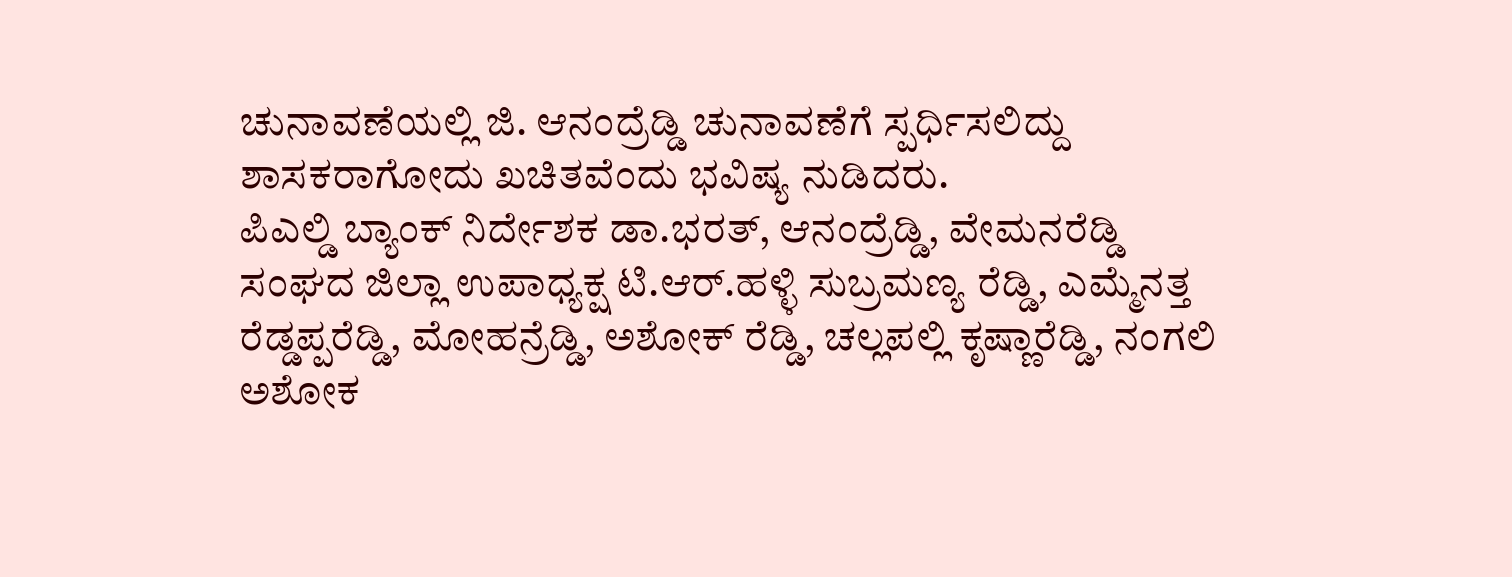ಚುನಾವಣೆಯಲ್ಲಿ ಜಿ. ಆನಂದ್ರೆಡ್ಡಿ ಚುನಾವಣೆಗೆ ಸ್ಪರ್ಧಿಸಲಿದ್ದು ಶಾಸಕರಾಗೋದು ಖಚಿತವೆಂದು ಭವಿಷ್ಯ ನುಡಿದರು.
ಪಿಎಲ್ಡಿ ಬ್ಯಾಂಕ್ ನಿರ್ದೇಶಕ ಡಾ.ಭರತ್, ಆನಂದ್ರೆಡ್ಡಿ, ವೇಮನರೆಡ್ಡಿ ಸಂಘದ ಜಿಲ್ಲಾ ಉಪಾಧ್ಯಕ್ಷ ಟಿ.ಆರ್.ಹಳ್ಳಿ ಸುಬ್ರಮಣ್ಯ ರೆಡ್ಡಿ, ಎಮ್ಮೆನತ್ತ ರೆಡ್ಡಪ್ಪರೆಡ್ಡಿ, ಮೋಹನ್ರೆಡ್ಡಿ, ಅಶೋಕ್ ರೆಡ್ಡಿ, ಚಲ್ಲಪಲ್ಲಿ ಕೃಷ್ಣಾರೆಡ್ಡಿ, ನಂಗಲಿ ಅಶೋಕ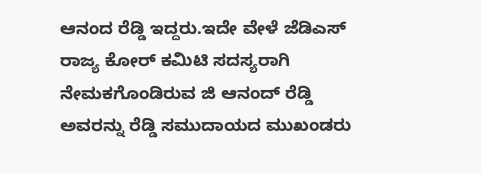ಆನಂದ ರೆಡ್ಡಿ ಇದ್ದರು.ಇದೇ ವೇಳೆ ಜೆಡಿಎಸ್ ರಾಜ್ಯ ಕೋರ್ ಕಮಿಟಿ ಸದಸ್ಯರಾಗಿ ನೇಮಕಗೊಂಡಿರುವ ಜಿ ಆನಂದ್ ರೆಡ್ಡಿ ಅವರನ್ನು ರೆಡ್ಡಿ ಸಮುದಾಯದ ಮುಖಂಡರು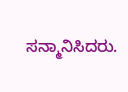ಸನ್ಮಾನಿಸಿದರು.